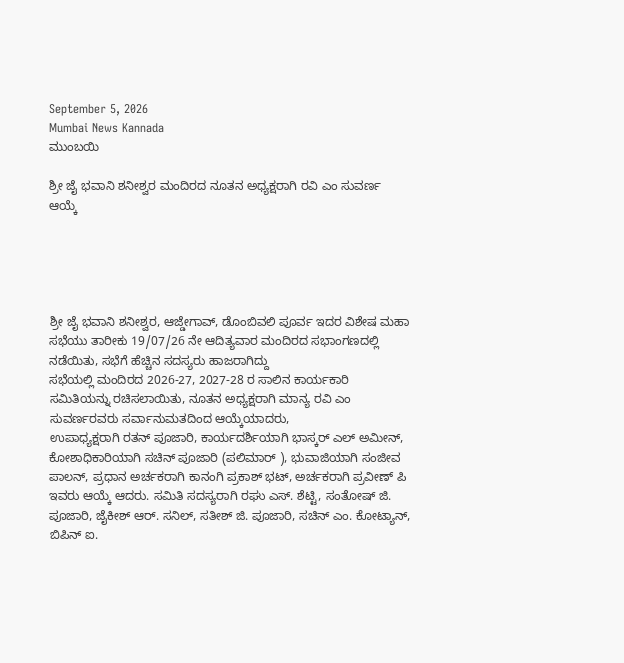September 5, 2026
Mumbai News Kannada
ಮುಂಬಯಿ

ಶ್ರೀ ಜೈ ಭವಾನಿ ಶನೀಶ್ವರ ಮಂದಿರದ ನೂತನ ಅಧ್ಯಕ್ಷರಾಗಿ ರವಿ ಎಂ ಸುವರ್ಣ ಆಯ್ಕೆ





ಶ್ರೀ ಜೈ ಭವಾನಿ ಶನೀಶ್ವರ, ಆಜ್ಡೇಗಾವ್, ಡೊಂಬಿವಲಿ ಪೂರ್ವ ಇದರ ವಿಶೇಷ ಮಹಾ ಸಭೆಯು ತಾರೀಕು 19/07/26 ನೇ ಆದಿತ್ಯವಾರ ಮಂದಿರದ ಸಭಾಂಗಣದಲ್ಲಿ ನಡೆಯಿತು, ಸಭೆಗೆ ಹೆಚ್ಚಿನ ಸದಸ್ಯರು ಹಾಜರಾಗಿದ್ದು
ಸಭೆಯಲ್ಲಿ ಮಂದಿರದ 2026-27, 2027-28 ರ ಸಾಲಿನ ಕಾರ್ಯಕಾರಿ ಸಮಿತಿಯನ್ನು ರಚಿಸಲಾಯಿತು, ನೂತನ ಅಧ್ಯಕ್ಷರಾಗಿ ಮಾನ್ಯ ರವಿ ಎಂ ಸುವರ್ಣರವರು ಸರ್ವಾನುಮತದಿಂದ ಆಯ್ಕೆಯಾದರು,
ಉಪಾಧ್ಯಕ್ಷರಾಗಿ ರತನ್ ಪೂಜಾರಿ, ಕಾರ್ಯದರ್ಶಿಯಾಗಿ ಭಾಸ್ಕರ್ ಎಲ್ ಅಮೀನ್, ಕೋಶಾಧಿಕಾರಿಯಾಗಿ ಸಚಿನ್ ಪೂಜಾರಿ (ಪಲಿಮಾರ್ ), ಭುವಾಜಿಯಾಗಿ ಸಂಜೀವ ಪಾಲನ್, ಪ್ರಧಾನ ಅರ್ಚಕರಾಗಿ ಕಾನಂಗಿ ಪ್ರಕಾಶ್ ಭಟ್, ಅರ್ಚಕರಾಗಿ ಪ್ರವೀಣ್ ಪಿ ಇವರು ಆಯ್ಕೆ ಆದರು. ಸಮಿತಿ ಸದಸ್ಯರಾಗಿ ರಘು ಎಸ್. ಶೆಟ್ಟಿ, ಸಂತೋಷ್ ಜಿ. ಪೂಜಾರಿ, ಜೈಕೀಶ್ ಆರ್. ಸನಿಲ್, ಸತೀಶ್ ಜಿ. ಪೂಜಾರಿ, ಸಚಿನ್ ಎಂ. ಕೋಟ್ಯಾನ್, ಬಿಪಿನ್ ಐ.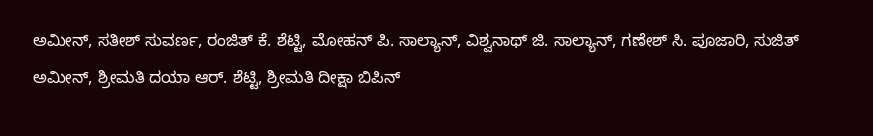ಅಮೀನ್, ಸತೀಶ್ ಸುವರ್ಣ, ರಂಜಿತ್ ಕೆ. ಶೆಟ್ಟಿ, ಮೋಹನ್ ಪಿ. ಸಾಲ್ಯಾನ್, ವಿಶ್ವನಾಥ್ ಜಿ. ಸಾಲ್ಯಾನ್, ಗಣೇಶ್ ಸಿ. ಪೂಜಾರಿ, ಸುಜಿತ್ ಅಮೀನ್, ಶ್ರೀಮತಿ ದಯಾ ಆರ್. ಶೆಟ್ಟಿ, ಶ್ರೀಮತಿ ದೀಕ್ಷಾ ಬಿಪಿನ್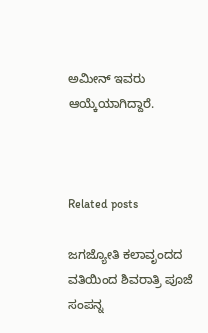ಅಮೀನ್ ಇವರು ಆಯ್ಕೆಯಾಗಿದ್ದಾರೆ.



Related posts

ಜಗಜ್ಯೋತಿ ಕಲಾವೃಂದದ ವತಿಯಿಂದ ಶಿವರಾತ್ರಿ ಪೂಜೆ ಸಂಪನ್ನ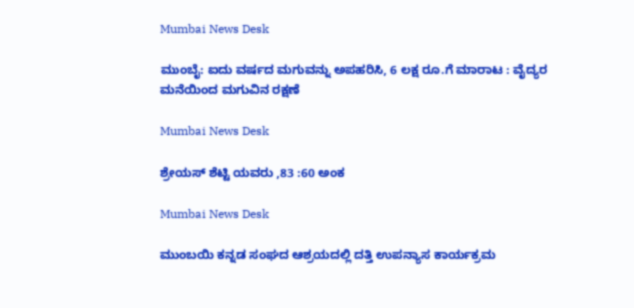Mumbai News Desk

ಮುಂಬೈ: ಐದು ವರ್ಷದ ಮಗುವನ್ನು ಅಪಹರಿಸಿ, 6 ಲಕ್ಷ ರೂ.ಗೆ ಮಾರಾಟ : ವೈದ್ಯರ ಮನೆಯಿಂದ ಮಗುವಿನ ರಕ್ಷಣೆ

Mumbai News Desk

ಶ್ರೇಯಸ್ ಶೆಟ್ಟಿ ಯವರು ,83 :60 ಅಂಕ

Mumbai News Desk

ಮುಂಬಯಿ ಕನ್ನಡ ಸಂಘದ ಆಶ್ರಯದಲ್ಲಿ ದತ್ತಿ ಉಪನ್ಯಾಸ ಕಾರ್ಯಕ್ರಮ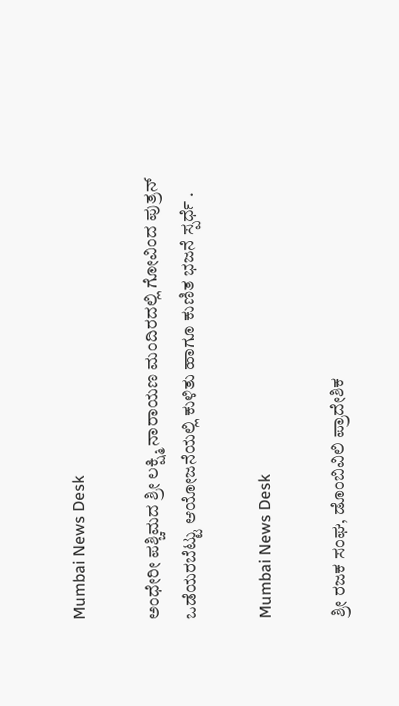Mumbai News Desk

ಅಂಧೇರೀ ಪಶ್ಚಿಮದ ಶ್ರೀ ಲಕ್ಷ್ಮಿ ನಾರಾಯಣ ಮಂದಿರದಲ್ಲಿ ಗೋವಿಂದ ಪುತ್ರನ್ ಒಡೆಯರಬೆಟ್ಟು ಆಯೋಜನೆಯಲ್ಲಿ ಕುಳಿತು ಹಾಗೂ ಕುಣಿತ ಭಜನೆ ಸ್ಪರ್ಧೆ .

Mumbai News Desk

ಶ್ರೀ ರಜಕ ಸಂಘ, ಡೊಂಬಿವಿಲಿ ಪ್ರಾದೇಶಿಕ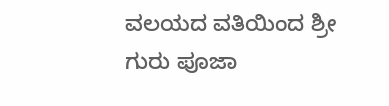ವಲಯದ ವತಿಯಿಂದ ಶ್ರೀ ಗುರು ಪೂಜಾ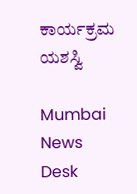ಕಾರ್ಯಕ್ರಮ ಯಶಸ್ವಿ

Mumbai News Desk